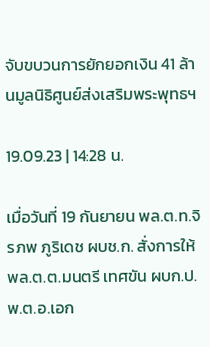จับขบวนการยักยอกเงิน 41 ล้านมูลนิธิศูนย์ส่งเสริมพระพุทธฯ

19.09.23 | 14:28 น.

เมื่อวันที่ 19 กันยายน พล.ต.ท.จิรภพ ภูริเดช ผบช.ก. สั่งการให้ พล.ต.ต.มนตรี เทศขัน ผบก.ป. พ.ต.อ.เอก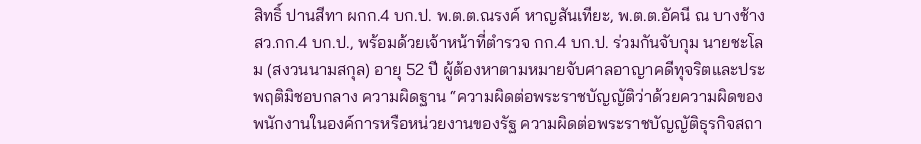สิทธิ์ ปานสีทา ผกก.4 บก.ป. พ.ต.ต.ณรงค์ หาญสันเทียะ, พ.ต.ต.อัคนี ณ บางช้าง สว.กก.4 บก.ป., พร้อมด้วยเจ้าหน้าที่ตำรวจ กก.4 บก.ป. ร่วมกันจับกุม นายชะโลม (สงวนนามสกุล) อายุ 52 ปี ผู้ต้องหาตามหมายจับศาลอาญาคดีทุจริตและประพฤติมิชอบกลาง ความผิดฐาน “ความผิดต่อพระราชบัญญัติว่าด้วยความผิดของพนักงานในองค์การหรือหน่วยงานของรัฐ ความผิดต่อพระราชบัญญัติธุรกิจสถา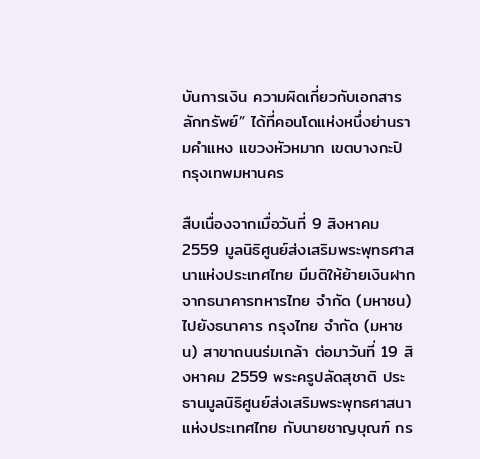บันการเงิน ความผิดเกี่ยวกับเอกสาร ลักทรัพย์” ได้ที่คอนโดแห่งหนึ่งย่านรามคำแหง แขวงหัวหมาก เขตบางกะปิ กรุงเทพมหานคร

สืบเนื่องจากเมื่อวันที่ 9 สิงหาคม 2559 มูลนิธิศูนย์ส่งเสริมพระพุทธศาสนาแห่งประเทศไทย มีมติให้ย้ายเงินฝากจากธนาคารทหารไทย จำกัด (มหาชน) ไปยังธนาคาร กรุงไทย จำกัด (มหาชน) สาขาถนนร่มเกล้า ต่อมาวันที่ 19 สิงหาคม 2559 พระครูปลัดสุชาติ ประธานมูลนิธิศูนย์ส่งเสริมพระพุทธศาสนาแห่งประเทศไทย กับนายชาญบุณฑ์ กร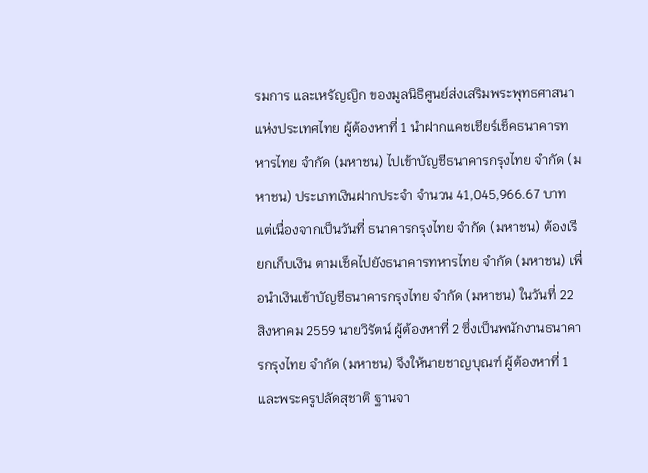รมการ และเหรัญญิก ของมูลนิธิศูนย์ส่งเสริมพระพุทธศาสนาแห่งประเทศไทย ผู้ต้องหาที่ 1 นำฝากแคชเชียร์เช็คธนาคารทหารไทย จำกัด (มหาชน) ไปเข้าบัญชีธนาคารกรุงไทย จำกัด (มหาชน) ประเภทเงินฝากประจำ จำนวน 41,045,966.67 บาท แต่เนื่องจากเป็นวันที่ ธนาคารกรุงไทย จำกัด (มหาชน) ต้องเรียกเก็บเงิน ตามเช็คไปยังธนาคารทหารไทย จำกัด (มหาชน) เพื่อนำเงินเข้าบัญชีธนาคารกรุงไทย จำกัด (มหาชน) ในวันที่ 22 สิงหาคม 2559 นายวิรัตน์ ผู้ต้องหาที่ 2 ซึ่งเป็นพนักงานธนาคารกรุงไทย จำกัด (มหาชน) จึงให้นายชาญบุณฑ์ ผู้ต้องหาที่ 1 และพระครูปลัดสุชาติ ฐานจา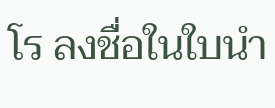โร ลงชื่อในใบนำ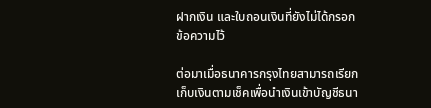ฝากเงิน และใบถอนเงินที่ยังไม่ได้กรอกข้อความไว้

ต่อมาเมื่อธนาคารกรุงไทยสามารถเรียกเก็บเงินตามเช็คเพื่อนำเงินเข้าบัญชีธนา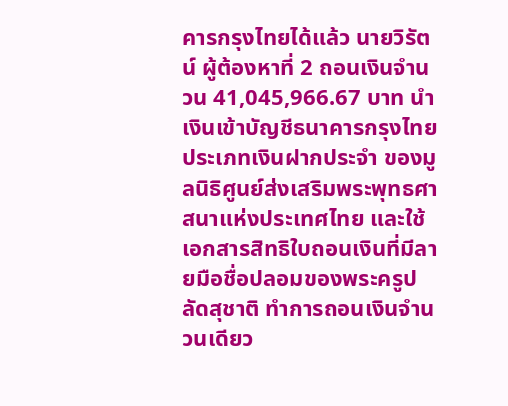คารกรุงไทยได้แล้ว นายวิรัตน์ ผู้ต้องหาที่ 2 ถอนเงินจำนวน 41,045,966.67 บาท นำเงินเข้าบัญชีธนาคารกรุงไทย ประเภทเงินฝากประจำ ของมูลนิธิศูนย์ส่งเสริมพระพุทธศาสนาแห่งประเทศไทย และใช้เอกสารสิทธิใบถอนเงินที่มีลายมือชื่อปลอมของพระครูปลัดสุชาติ ทำการถอนเงินจำนวนเดียว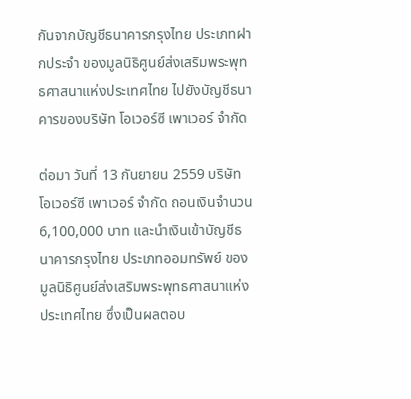กันจากบัญชีธนาคารกรุงไทย ประเภทฝากประจำ ของมูลนิธิศูนย์ส่งเสริมพระพุทธศาสนาแห่งประเทศไทย ไปยังบัญชีธนาคารของบริษัท โอเวอร์ซี เพาเวอร์ จำกัด

ต่อมา วันที่ 13 กันยายน 2559 บริษัท โอเวอร์ซี เพาเวอร์ จำกัด ถอนเงินจำนวน 6,100,000 บาท และนำเงินเข้าบัญชีธนาคารกรุงไทย ประเภทออมทรัพย์ ของมูลนิธิศูนย์ส่งเสริมพระพุทธศาสนาแห่งประเทศไทย ซึ่งเป็นผลตอบ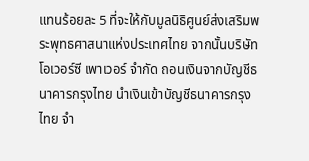แทนร้อยละ 5 ที่จะให้กับมูลนิธิศูนย์ส่งเสริมพระพุทธศาสนาแห่งประเทศไทย จากนั้นบริษัท โอเวอร์ซี เพาเวอร์ จำกัด ถอนเงินจากบัญชีธนาคารกรุงไทย นำเงินเข้าบัญชีธนาคารกรุงไทย จํา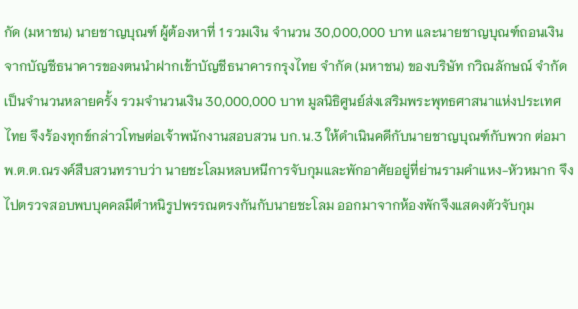กัด (มหาชน) นายชาญบุณฑ์ ผู้ต้องหาที่ 1 รวมเงิน จำนวน 30,000,000 บาท และนายชาญบุณฑ์ถอนเงินจากบัญชีธนาคารของตนนำฝากเข้าบัญชีธนาคารกรุงไทย จำกัด (มหาชน) ของบริษัท กวิณลักษณ์ จำกัด เป็นจำนวนหลายครั้ง รวมจำนวนเงิน 30,000,000 บาท มูลนิธิศูนย์ส่งเสริมพระพุทธศาสนาแห่งประเทศไทย จึงร้องทุกข์กล่าวโทษต่อเจ้าพนักงานสอบสวน บก.น.3 ให้ดำเนินคดีกับนายชาญบุณฑ์กับพวก ต่อมา พ.ต.ต.ณรงค์สืบสวนทราบว่า นายชะโลมหลบหนีการจับกุมและพักอาศัยอยู่ที่ย่านรามคำแหง-หัวหมาก จึงไปตรวจสอบพบบุคคลมีตำหนิรูปพรรณตรงกันกับนายชะโลม ออกมาจากห้องพักจึงแสดงตัวจับกุม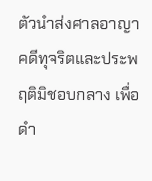ตัวนำส่งศาลอาญาคดีทุจริตและประพฤติมิชอบกลาง เพื่อดำ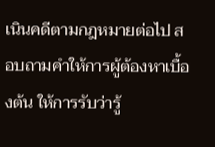เนินคดีตามกฎหมายต่อไป สอบถามคำให้การผู้ต้องหาเบื้องต้น ให้การรับว่ารู้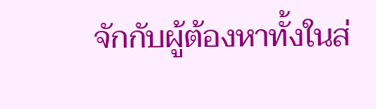จักกับผู้ต้องหาทั้งในส่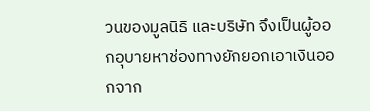วนของมูลนิธิ และบริษัท จึงเป็นผู้ออกอุบายหาช่องทางยักยอกเอาเงินออกจาก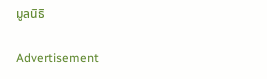มูลนิธิ

Advertisement